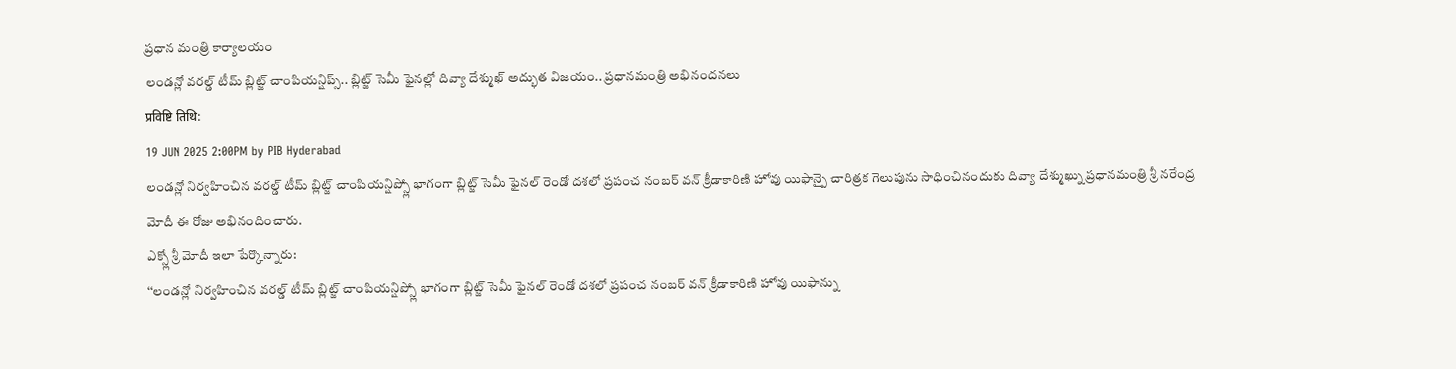ప్రధాన మంత్రి కార్యాలయం
లండన్లో వరల్డ్ టీమ్ బ్లిట్జ్ చాంపియన్షిప్స్.. బ్లిట్జ్ సెమీ ఫైనల్లో దివ్యా దేశ్ముఖ్ అద్భుత విజయం.. ప్రధానమంత్రి అభినందనలు
प्रविष्टि तिथि:
19 JUN 2025 2:00PM by PIB Hyderabad
లండన్లో నిర్వహించిన వరల్డ్ టీమ్ బ్లిట్జ్ చాంపియన్షిప్స్లో భాగంగా బ్లిట్జ్ సెమీ ఫైనల్ రెండో దశలో ప్రపంచ నంబర్ వన్ క్రీడాకారిణి హోవు యిఫాన్పై చారిత్రక గెలుపును సాధించినందుకు దివ్యా దేశ్ముఖ్ను ప్రధానమంత్రి శ్రీ నరేంద్ర మోదీ ఈ రోజు అభినందించారు.
ఎక్స్లో శ్రీ మోదీ ఇలా పేర్కొన్నారు:
‘‘లండన్లో నిర్వహించిన వరల్డ్ టీమ్ బ్లిట్జ్ చాంపియన్షిప్స్లో భాగంగా బ్లిట్జ్ సెమీ ఫైనల్ రెండో దశలో ప్రపంచ నంబర్ వన్ క్రీడాకారిణి హోవు యిఫాన్ను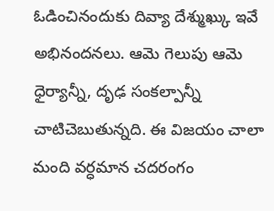ఓడించినందుకు దివ్యా దేశ్ముఖ్కు ఇవే అభినందనలు. ఆమె గెలుపు ఆమె ధైర్యాన్నీ, దృఢ సంకల్పాన్నీ చాటిచెబుతున్నది. ఈ విజయం చాలా మంది వర్ధమాన చదరంగం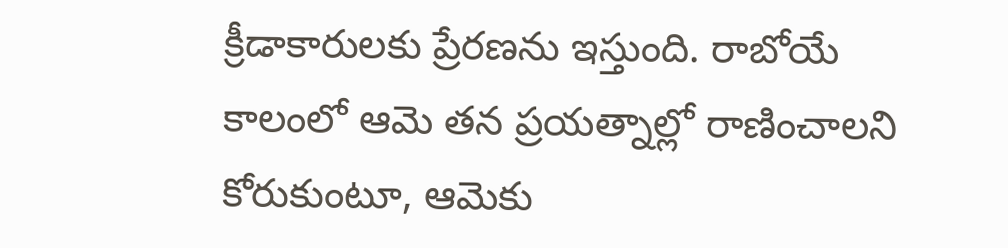క్రీడాకారులకు ప్రేరణను ఇస్తుంది. రాబోయే కాలంలో ఆమె తన ప్రయత్నాల్లో రాణించాలని కోరుకుంటూ, ఆమెకు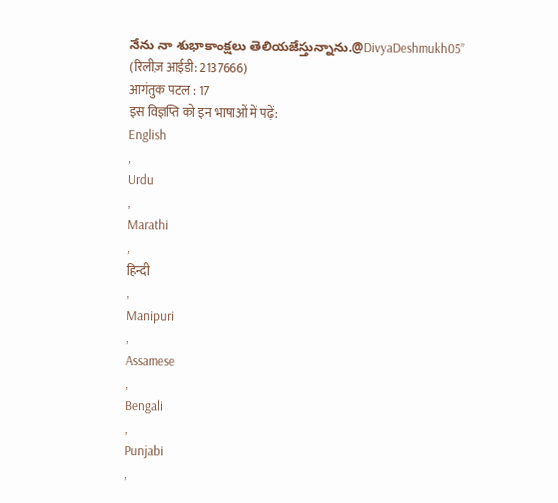నేను నా శుభాకాంక్షలు తెలియజేస్తున్నాను.@DivyaDeshmukh05’’
(रिलीज़ आईडी: 2137666)
आगंतुक पटल : 17
इस विज्ञप्ति को इन भाषाओं में पढ़ें:
English
,
Urdu
,
Marathi
,
हिन्दी
,
Manipuri
,
Assamese
,
Bengali
,
Punjabi
,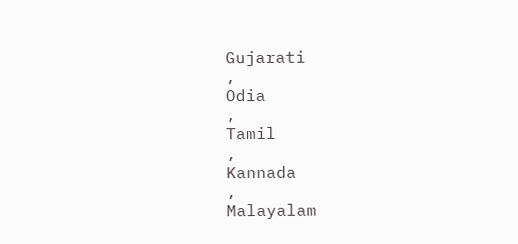Gujarati
,
Odia
,
Tamil
,
Kannada
,
Malayalam